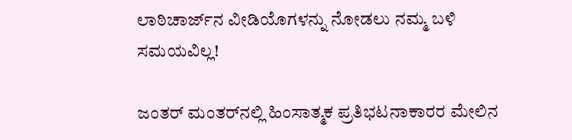ಲಾಠಿಚಾರ್ಜ್‌ನ ವೀಡಿಯೊಗಳನ್ನು ನೋಡಲು ನಮ್ಮ ಬಳಿ ಸಮಯವಿಲ್ಲ!

ಜಂತರ್ ಮಂತರ್‌ನಲ್ಲಿ ಹಿಂಸಾತ್ಮಕ ಪ್ರತಿಭಟನಾಕಾರರ ಮೇಲಿನ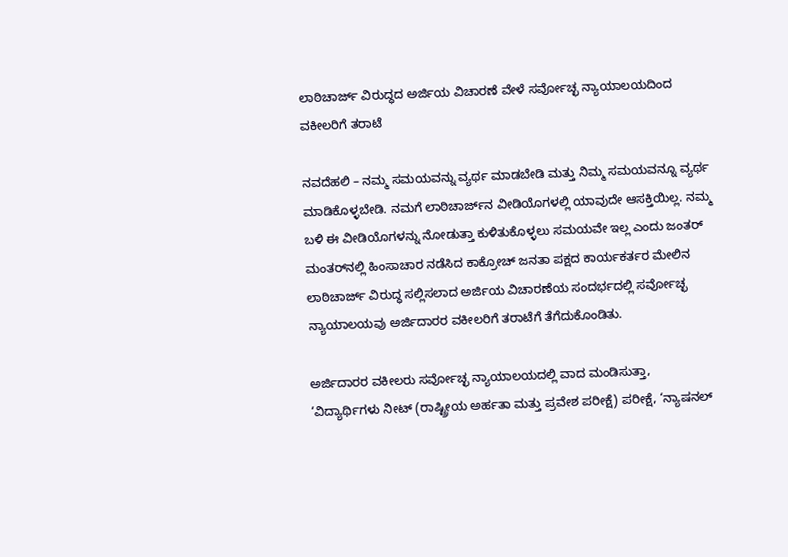ಲಾಠಿಚಾರ್ಜ್ ವಿರುದ್ಧದ ಅರ್ಜಿಯ ವಿಚಾರಣೆ ವೇಳೆ ಸರ್ವೋಚ್ಛ ನ್ಯಾಯಾಲಯದಿಂದ ವಕೀಲರಿಗೆ ತರಾಟೆ

ನವದೆಹಲಿ – ನಮ್ಮ ಸಮಯವನ್ನು ವ್ಯರ್ಥ ಮಾಡಬೇಡಿ ಮತ್ತು ನಿಮ್ಮ ಸಮಯವನ್ನೂ ವ್ಯರ್ಥ ಮಾಡಿಕೊಳ್ಳಬೇಡಿ. ನಮಗೆ ಲಾಠಿಚಾರ್ಜ್‌ನ ವೀಡಿಯೊಗಳಲ್ಲಿ ಯಾವುದೇ ಆಸಕ್ತಿಯಿಲ್ಲ. ನಮ್ಮ ಬಳಿ ಈ ವೀಡಿಯೊಗಳನ್ನು ನೋಡುತ್ತಾ ಕುಳಿತುಕೊಳ್ಳಲು ಸಮಯವೇ ಇಲ್ಲ ಎಂದು ಜಂತರ್ ಮಂತರ್‌ನಲ್ಲಿ ಹಿಂಸಾಚಾರ ನಡೆಸಿದ ಕಾಕ್ರೋಚ್ ಜನತಾ ಪಕ್ಷದ ಕಾರ್ಯಕರ್ತರ ಮೇಲಿನ ಲಾಠಿಚಾರ್ಜ್ ವಿರುದ್ಧ ಸಲ್ಲಿಸಲಾದ ಅರ್ಜಿಯ ವಿಚಾರಣೆಯ ಸಂದರ್ಭದಲ್ಲಿ ಸರ್ವೋಚ್ಛ ನ್ಯಾಯಾಲಯವು ಅರ್ಜಿದಾರರ ವಕೀಲರಿಗೆ ತರಾಟೆಗೆ ತೆಗೆದುಕೊಂಡಿತು.

ಅರ್ಜಿದಾರರ ವಕೀಲರು ಸರ್ವೋಚ್ಛ ನ್ಯಾಯಾಲಯದಲ್ಲಿ ವಾದ ಮಂಡಿಸುತ್ತಾ, ‘ವಿದ್ಯಾರ್ಥಿಗಳು ನೀಟ್ (ರಾಷ್ಟ್ರೀಯ ಅರ್ಹತಾ ಮತ್ತು ಪ್ರವೇಶ ಪರೀಕ್ಷೆ) ಪರೀಕ್ಷೆ, ‘ನ್ಯಾಷನಲ್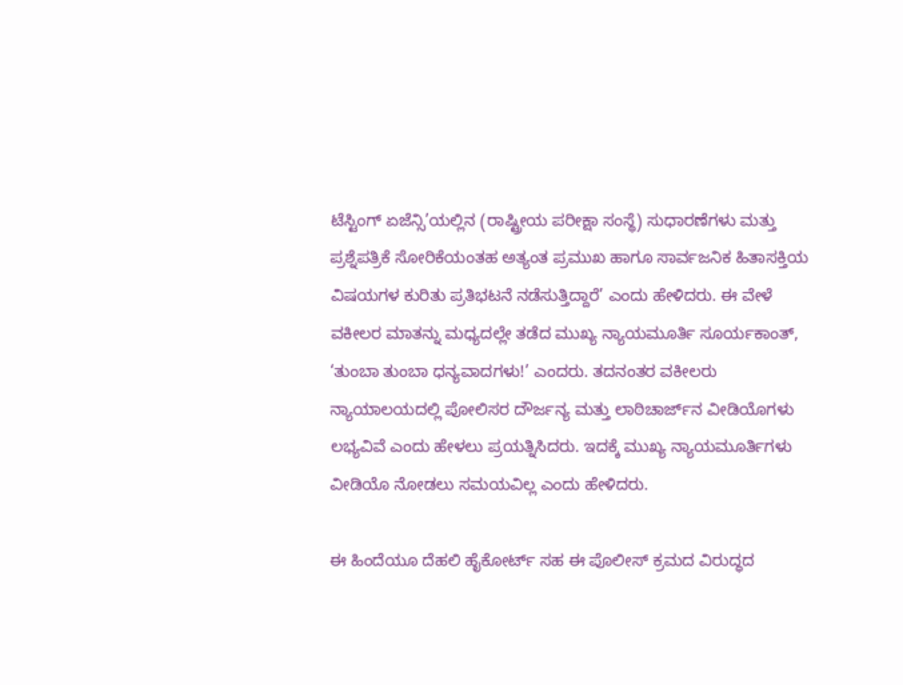ಟೆಸ್ಟಿಂಗ್ ಏಜೆನ್ಸಿ’ಯಲ್ಲಿನ (ರಾಷ್ಟ್ರೀಯ ಪರೀಕ್ಷಾ ಸಂಸ್ಥೆ) ಸುಧಾರಣೆಗಳು ಮತ್ತು ಪ್ರಶ್ನೆಪತ್ರಿಕೆ ಸೋರಿಕೆಯಂತಹ ಅತ್ಯಂತ ಪ್ರಮುಖ ಹಾಗೂ ಸಾರ್ವಜನಿಕ ಹಿತಾಸಕ್ತಿಯ ವಿಷಯಗಳ ಕುರಿತು ಪ್ರತಿಭಟನೆ ನಡೆಸುತ್ತಿದ್ದಾರೆ’ ಎಂದು ಹೇಳಿದರು. ಈ ವೇಳೆ ವಕೀಲರ ಮಾತನ್ನು ಮಧ್ಯದಲ್ಲೇ ತಡೆದ ಮುಖ್ಯ ನ್ಯಾಯಮೂರ್ತಿ ಸೂರ್ಯಕಾಂತ್, ‘ತುಂಬಾ ತುಂಬಾ ಧನ್ಯವಾದಗಳು!’ ಎಂದರು. ತದನಂತರ ವಕೀಲರು ನ್ಯಾಯಾಲಯದಲ್ಲಿ ಪೋಲಿಸರ ದೌರ್ಜನ್ಯ ಮತ್ತು ಲಾಠಿಚಾರ್ಜ್‌ನ ವೀಡಿಯೊಗಳು ಲಭ್ಯವಿವೆ ಎಂದು ಹೇಳಲು ಪ್ರಯತ್ನಿಸಿದರು. ಇದಕ್ಕೆ ಮುಖ್ಯ ನ್ಯಾಯಮೂರ್ತಿಗಳು ವೀಡಿಯೊ ನೋಡಲು ಸಮಯವಿಲ್ಲ ಎಂದು ಹೇಳಿದರು.

ಈ ಹಿಂದೆಯೂ ದೆಹಲಿ ಹೈಕೋರ್ಟ್ ಸಹ ಈ ಪೊಲೀಸ್ ಕ್ರಮದ ವಿರುದ್ಧದ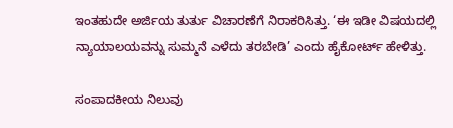ಇಂತಹುದೇ ಅರ್ಜಿಯ ತುರ್ತು ವಿಚಾರಣೆಗೆ ನಿರಾಕರಿಸಿತ್ತು. ‘ಈ ಇಡೀ ವಿಷಯದಲ್ಲಿ ನ್ಯಾಯಾಲಯವನ್ನು ಸುಮ್ಮನೆ ಎಳೆದು ತರಬೇಡಿ’ ಎಂದು ಹೈಕೋರ್ಟ್ ಹೇಳಿತ್ತು.

ಸಂಪಾದಕೀಯ ನಿಲುವು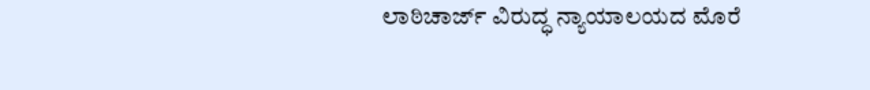ಲಾಠಿಚಾರ್ಜ್ ವಿರುದ್ಧ ನ್ಯಾಯಾಲಯದ ಮೊರೆ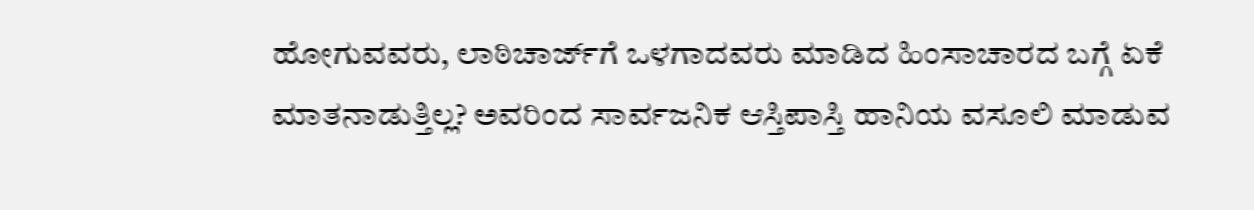ಹೋಗುವವರು, ಲಾಠಿಚಾರ್ಜ್‌ಗೆ ಒಳಗಾದವರು ಮಾಡಿದ ಹಿಂಸಾಚಾರದ ಬಗ್ಗೆ ಏಕೆ ಮಾತನಾಡುತ್ತಿಲ್ಲ? ಅವರಿಂದ ಸಾರ್ವಜನಿಕ ಆಸ್ತಿಪಾಸ್ತಿ ಹಾನಿಯ ವಸೂಲಿ ಮಾಡುವ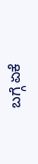ಬಗ್ಗೆ ಏಕೆ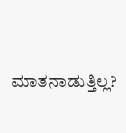ಮಾತನಾಡುತ್ತಿಲ್ಲ?